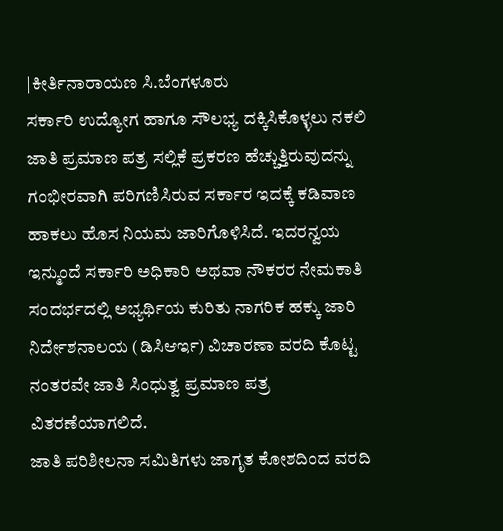|ಕೀರ್ತಿನಾರಾಯಣ ಸಿ.ಬೆಂಗಳೂರು
ಸರ್ಕಾರಿ ಉದ್ಯೋಗ ಹಾಗೂ ಸೌಲಭ್ಯ ದಕ್ಕಿಸಿಕೊಳ್ಳಲು ನಕಲಿ ಜಾತಿ ಪ್ರಮಾಣ ಪತ್ರ ಸಲ್ಲಿಕೆ ಪ್ರಕರಣ ಹೆಚ್ಚುತ್ತಿರುವುದನ್ನು ಗಂಭೀರವಾಗಿ ಪರಿಗಣಿಸಿರುವ ಸರ್ಕಾರ ಇದಕ್ಕೆ ಕಡಿವಾಣ ಹಾಕಲು ಹೊಸ ನಿಯಮ ಜಾರಿಗೊಳಿಸಿದೆ. ಇದರನ್ವಯ ಇನ್ಮುಂದೆ ಸರ್ಕಾರಿ ಅಧಿಕಾರಿ ಅಥವಾ ನೌಕರರ ನೇಮಕಾತಿ ಸಂದರ್ಭದಲ್ಲಿ ಅಭ್ಯರ್ಥಿಯ ಕುರಿತು ನಾಗರಿಕ ಹಕ್ಕು ಜಾರಿ ನಿರ್ದೇಶನಾಲಯ (ಡಿಸಿಆರ್ಇ) ವಿಚಾರಣಾ ವರದಿ ಕೊಟ್ಟ ನಂತರವೇ ಜಾತಿ ಸಿಂಧುತ್ವ ಪ್ರಮಾಣ ಪತ್ರ ವಿತರಣೆಯಾಗಲಿದೆ.
ಜಾತಿ ಪರಿಶೀಲನಾ ಸಮಿತಿಗಳು ಜಾಗೃತ ಕೋಶದಿಂದ ವರದಿ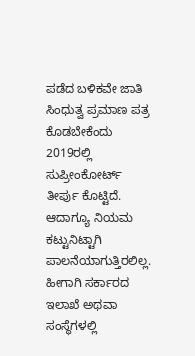ಪಡೆದ ಬಳಿಕವೇ ಜಾತಿ ಸಿಂಧುತ್ವ ಪ್ರಮಾಣ ಪತ್ರ ಕೊಡಬೇಕೆಂದು 2019ರಲ್ಲಿ ಸುಪ್ರೀಂಕೋರ್ಟ್ ತೀರ್ಪು ಕೊಟ್ಟಿದೆ. ಆದಾಗ್ಯೂ ನಿಯಮ ಕಟ್ಟುನಿಟ್ಟಾಗಿ ಪಾಲನೆಯಾಗುತ್ತಿರಲಿಲ್ಲ. ಹೀಗಾಗಿ ಸರ್ಕಾರದ ಇಲಾಖೆ ಅಥವಾ ಸಂಸ್ಥೆಗಳಲ್ಲಿ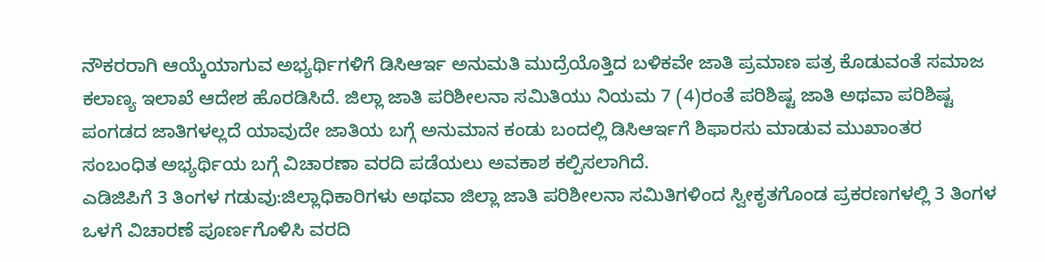ನೌಕರರಾಗಿ ಆಯ್ಕೆಯಾಗುವ ಅಭ್ಯರ್ಥಿಗಳಿಗೆ ಡಿಸಿಆರ್ಇ ಅನುಮತಿ ಮುದ್ರೆಯೊತ್ತಿದ ಬಳಿಕವೇ ಜಾತಿ ಪ್ರಮಾಣ ಪತ್ರ ಕೊಡುವಂತೆ ಸಮಾಜ ಕಲಾಣ್ಯ ಇಲಾಖೆ ಆದೇಶ ಹೊರಡಿಸಿದೆ. ಜಿಲ್ಲಾ ಜಾತಿ ಪರಿಶೀಲನಾ ಸಮಿತಿಯು ನಿಯಮ 7 (4)ರಂತೆ ಪರಿಶಿಷ್ಟ ಜಾತಿ ಅಥವಾ ಪರಿಶಿಷ್ಟ ಪಂಗಡದ ಜಾತಿಗಳಲ್ಲದೆ ಯಾವುದೇ ಜಾತಿಯ ಬಗ್ಗೆ ಅನುಮಾನ ಕಂಡು ಬಂದಲ್ಲಿ ಡಿಸಿಆರ್ಇಗೆ ಶಿಫಾರಸು ಮಾಡುವ ಮುಖಾಂತರ ಸಂಬಂಧಿತ ಅಭ್ಯರ್ಥಿಯ ಬಗ್ಗೆ ವಿಚಾರಣಾ ವರದಿ ಪಡೆಯಲು ಅವಕಾಶ ಕಲ್ಪಿಸಲಾಗಿದೆ.
ಎಡಿಜಿಪಿಗೆ 3 ತಿಂಗಳ ಗಡುವು:ಜಿಲ್ಲಾಧಿಕಾರಿಗಳು ಅಥವಾ ಜಿಲ್ಲಾ ಜಾತಿ ಪರಿಶೀಲನಾ ಸಮಿತಿಗಳಿಂದ ಸ್ವೀಕೃತಗೊಂಡ ಪ್ರಕರಣಗಳಲ್ಲಿ 3 ತಿಂಗಳ ಒಳಗೆ ವಿಚಾರಣೆ ಪೂರ್ಣಗೊಳಿಸಿ ವರದಿ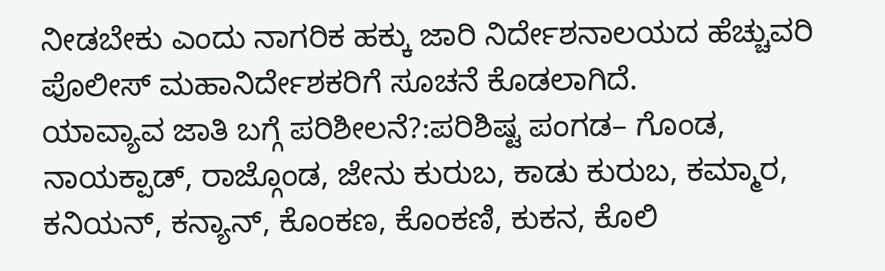ನೀಡಬೇಕು ಎಂದು ನಾಗರಿಕ ಹಕ್ಕು ಜಾರಿ ನಿರ್ದೇಶನಾಲಯದ ಹೆಚ್ಚುವರಿ ಪೊಲೀಸ್ ಮಹಾನಿರ್ದೇಶಕರಿಗೆ ಸೂಚನೆ ಕೊಡಲಾಗಿದೆ.
ಯಾವ್ಯಾವ ಜಾತಿ ಬಗ್ಗೆ ಪರಿಶೀಲನೆ?:ಪರಿಶಿಷ್ಟ ಪಂಗಡ– ಗೊಂಡ, ನಾಯಕ್ಪಾಡ್, ರಾಜ್ಗೊಂಡ, ಜೇನು ಕುರುಬ, ಕಾಡು ಕುರುಬ, ಕಮ್ಮಾರ, ಕನಿಯನ್, ಕನ್ಯಾನ್, ಕೊಂಕಣ, ಕೊಂಕಣಿ, ಕುಕನ, ಕೊಲಿ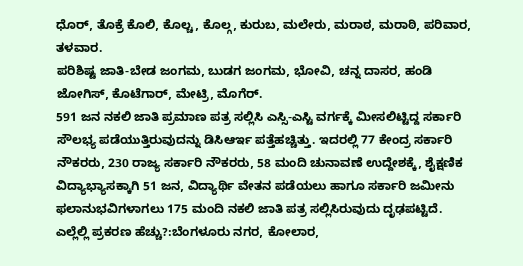ಧೊರ್, ತೊಕ್ರೆ ಕೊಲಿ, ಕೊಲ್ಚ, ಕೊಲ್ಗ, ಕುರುಬ, ಮಲೇರು, ಮರಾಠ, ಮರಾಠಿ, ಪರಿವಾರ, ತಳವಾರ.
ಪರಿಶಿಷ್ಟ ಜಾತಿ-ಬೇಡ ಜಂಗಮ, ಬುಡಗ ಜಂಗಮ, ಭೋವಿ, ಚನ್ನ ದಾಸರ, ಹಂಡಿ ಜೋಗಿಸ್, ಕೊಟೆಗಾರ್, ಮೇಟ್ರಿ, ಮೊಗೆರ್.
591 ಜನ ನಕಲಿ ಜಾತಿ ಪ್ರಮಾಣ ಪತ್ರ ಸಲ್ಲಿಸಿ ಎಸ್ಸಿ-ಎಸ್ಟಿ ವರ್ಗಕ್ಕೆ ಮೀಸಲಿಟ್ಟಿದ್ದ ಸರ್ಕಾರಿ ಸೌಲಭ್ಯ ಪಡೆಯುತ್ತಿರುವುದನ್ನು ಡಿಸಿಆರ್ಇ ಪತ್ತೆಹಚ್ಚಿತ್ತು. ಇದರಲ್ಲಿ 77 ಕೇಂದ್ರ ಸರ್ಕಾರಿ ನೌಕರರು, 230 ರಾಜ್ಯ ಸರ್ಕಾರಿ ನೌಕರರು, 58 ಮಂದಿ ಚುನಾವಣೆ ಉದ್ದೇಶಕ್ಕೆ, ಶೈಕ್ಷಣಿಕ ವಿದ್ಯಾಭ್ಯಾಸಕ್ಕಾಗಿ 51 ಜನ, ವಿದ್ಯಾರ್ಥಿ ವೇತನ ಪಡೆಯಲು ಹಾಗೂ ಸರ್ಕಾರಿ ಜಮೀನು ಫಲಾನುಭವಿಗಳಾಗಲು 175 ಮಂದಿ ನಕಲಿ ಜಾತಿ ಪತ್ರ ಸಲ್ಲಿಸಿರುವುದು ದೃಢಪಟ್ಟಿದೆ.
ಎಲ್ಲೆಲ್ಲಿ ಪ್ರಕರಣ ಹೆಚ್ಚು?:ಬೆಂಗಳೂರು ನಗರ, ಕೋಲಾರ,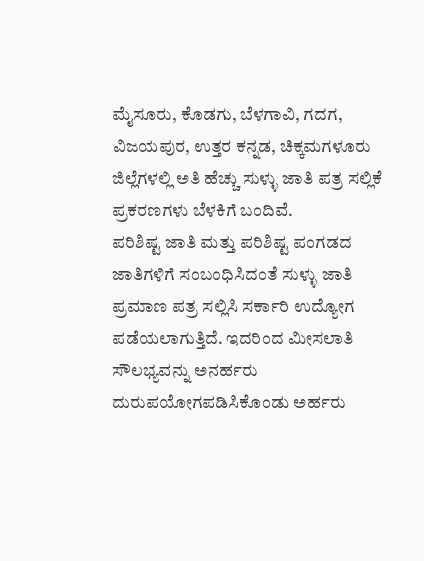ಮೈಸೂರು, ಕೊಡಗು, ಬೆಳಗಾವಿ, ಗದಗ, ವಿಜಯಪುರ, ಉತ್ತರ ಕನ್ನಡ, ಚಿಕ್ಕಮಗಳೂರು ಜಿಲ್ಲೆಗಳಲ್ಲಿ ಅತಿ ಹೆಚ್ಚು ಸುಳ್ಳು ಜಾತಿ ಪತ್ರ ಸಲ್ಲಿಕೆ ಪ್ರಕರಣಗಳು ಬೆಳಕಿಗೆ ಬಂದಿವೆ.
ಪರಿಶಿಷ್ಟ ಜಾತಿ ಮತ್ತು ಪರಿಶಿಷ್ಟ ಪಂಗಡದ ಜಾತಿಗಳಿಗೆ ಸಂಬಂಧಿಸಿದಂತೆ ಸುಳ್ಳು ಜಾತಿ ಪ್ರಮಾಣ ಪತ್ರ ಸಲ್ಲಿಸಿ ಸರ್ಕಾರಿ ಉದ್ಯೋಗ ಪಡೆಯಲಾಗುತ್ತಿದೆ. ಇದರಿಂದ ಮೀಸಲಾತಿ ಸೌಲಭ್ಯವನ್ನು ಅನರ್ಹರು ದುರುಪಯೋಗಪಡಿಸಿಕೊಂಡು ಅರ್ಹರು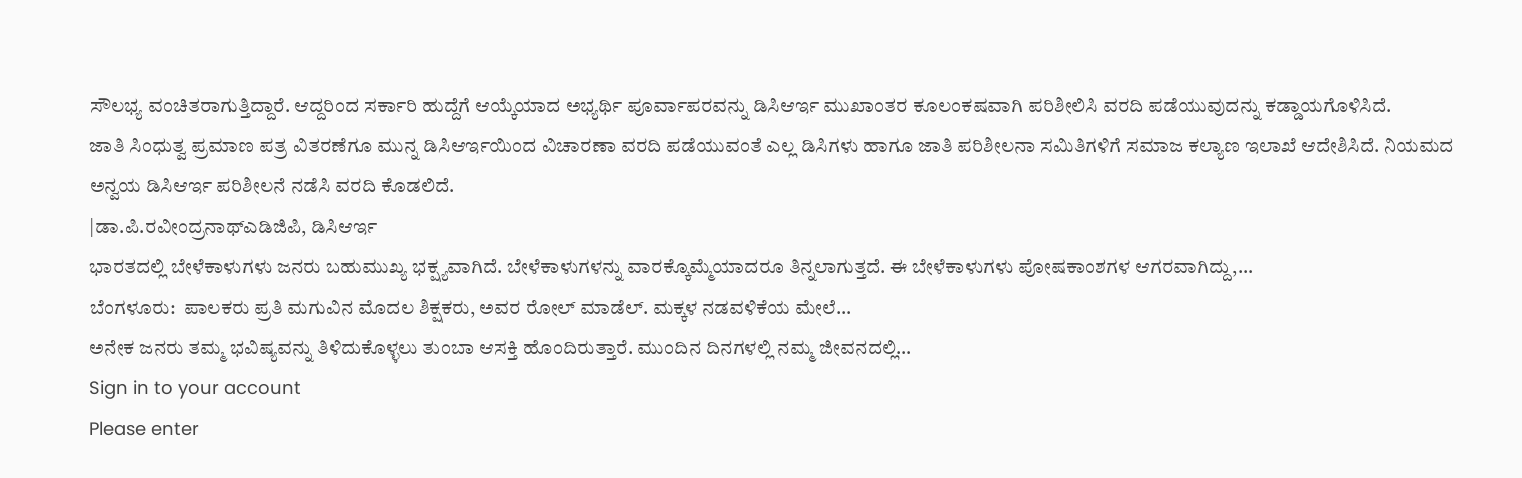ಸೌಲಭ್ಯ ವಂಚಿತರಾಗುತ್ತಿದ್ದಾರೆ. ಆದ್ದರಿಂದ ಸರ್ಕಾರಿ ಹುದ್ದೆಗೆ ಆಯ್ಕೆಯಾದ ಅಭ್ಯರ್ಥಿ ಪೂರ್ವಾಪರವನ್ನು ಡಿಸಿಆರ್ಇ ಮುಖಾಂತರ ಕೂಲಂಕಷವಾಗಿ ಪರಿಶೀಲಿಸಿ ವರದಿ ಪಡೆಯುವುದನ್ನು ಕಡ್ಡಾಯಗೊಳಿಸಿದೆ.
ಜಾತಿ ಸಿಂಧುತ್ವ ಪ್ರಮಾಣ ಪತ್ರ ವಿತರಣೆಗೂ ಮುನ್ನ ಡಿಸಿಆರ್ಇಯಿಂದ ವಿಚಾರಣಾ ವರದಿ ಪಡೆಯುವಂತೆ ಎಲ್ಲ ಡಿಸಿಗಳು ಹಾಗೂ ಜಾತಿ ಪರಿಶೀಲನಾ ಸಮಿತಿಗಳಿಗೆ ಸಮಾಜ ಕಲ್ಯಾಣ ಇಲಾಖೆ ಆದೇಶಿಸಿದೆ. ನಿಯಮದ ಅನ್ವಯ ಡಿಸಿಆರ್ಇ ಪರಿಶೀಲನೆ ನಡೆಸಿ ವರದಿ ಕೊಡಲಿದೆ.
|ಡಾ.ಪಿ.ರವೀಂದ್ರನಾಥ್ಎಡಿಜಿಪಿ, ಡಿಸಿಆರ್ಇ
ಭಾರತದಲ್ಲಿ ಬೇಳೆಕಾಳುಗಳು ಜನರು ಬಹುಮುಖ್ಯ ಭಕ್ಷ್ಯವಾಗಿದೆ. ಬೇಳೆಕಾಳುಗಳನ್ನು ವಾರಕ್ಕೊಮ್ಮೆಯಾದರೂ ತಿನ್ನಲಾಗುತ್ತದೆ. ಈ ಬೇಳೆಕಾಳುಗಳು ಪೋಷಕಾಂಶಗಳ ಆಗರವಾಗಿದ್ದು,…
ಬೆಂಗಳೂರು:  ಪಾಲಕರು ಪ್ರತಿ ಮಗುವಿನ ಮೊದಲ ಶಿಕ್ಷಕರು, ಅವರ ರೋಲ್ ಮಾಡೆಲ್. ಮಕ್ಕಳ ನಡವಳಿಕೆಯ ಮೇಲೆ…
ಅನೇಕ ಜನರು ತಮ್ಮ ಭವಿಷ್ಯವನ್ನು ತಿಳಿದುಕೊಳ್ಳಲು ತುಂಬಾ ಆಸಕ್ತಿ ಹೊಂದಿರುತ್ತಾರೆ. ಮುಂದಿನ ದಿನಗಳಲ್ಲಿ ನಮ್ಮ ಜೀವನದಲ್ಲಿ…
Sign in to your account
Please enter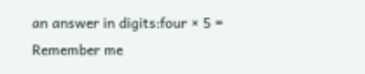an answer in digits:four × 5 =
Remember me